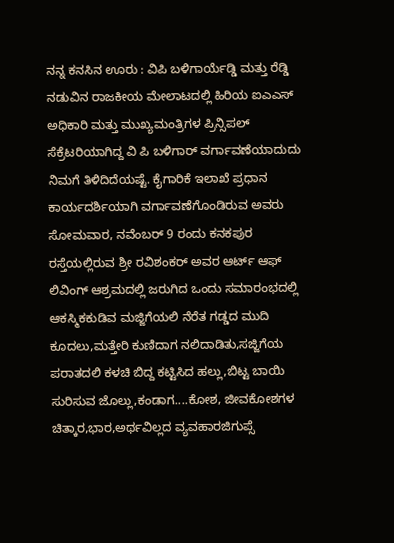ನನ್ನ ಕನಸಿನ ಊರು : ವಿಪಿ ಬಳಿಗಾರ್ಯೆಡ್ಡಿ ಮತ್ತು ರೆಡ್ಡಿ ನಡುವಿನ ರಾಜಕೀಯ ಮೇಲಾಟದಲ್ಲಿ ಹಿರಿಯ ಐಎಎಸ್ ಅಧಿಕಾರಿ ಮತ್ತು ಮುಖ್ಯಮಂತ್ರಿಗಳ ಪ್ರಿನ್ಸಿಪಲ್ ಸೆಕ್ರೆಟರಿಯಾಗಿದ್ದ ವಿ ಪಿ ಬಳಿಗಾರ್ ವರ್ಗಾವಣೆಯಾದುದು ನಿಮಗೆ ತಿಳಿದಿದೆಯಷ್ಟೆ. ಕೈಗಾರಿಕೆ ಇಲಾಖೆ ಪ್ರಧಾನ ಕಾರ್ಯದರ್ಶಿಯಾಗಿ ವರ್ಗಾವಣೆಗೊಂಡಿರುವ ಅವರು ಸೋಮವಾರ, ನವೆಂಬರ್ 9 ರಂದು ಕನಕಪುರ ರಸ್ತೆಯಲ್ಲಿರುವ ಶ್ರೀ ರವಿಶಂಕರ್ ಅವರ ಆರ್ಟ್ ಆಫ್ ಲಿವಿಂಗ್ ಆಶ್ರಮದಲ್ಲಿ ಜರುಗಿದ ಒಂದು ಸಮಾರಂಭದಲ್ಲಿ
ಆಕಸ್ಮಿಕಕುಡಿವ ಮಜ್ಜಿಗೆಯಲಿ ನೆರೆತ ಗಡ್ಡದ ಮುದಿ ಕೂದಲು,ಮತ್ತೇರಿ ಕುಣಿದಾಗ ನಲಿದಾಡಿತು,ಸಜ್ಜಿಗೆಯ ಪರಾತದಲಿ ಕಳಚಿ ಬಿದ್ದ ಕಟ್ಟಿಸಿದ ಹಲ್ಲು,ಬಿಟ್ಟ ಬಾಯಿ ಸುರಿಸುವ ಜೊಲ್ಲು,ಕಂಡಾಗ....ಕೋಶ, ಜೀವಕೋಶಗಳ ಚಿತ್ಕಾರ,ಭಾರ,ಅರ್ಥವಿಲ್ಲದ ವ್ಯವಹಾರಜಿಗುಪ್ಸೆ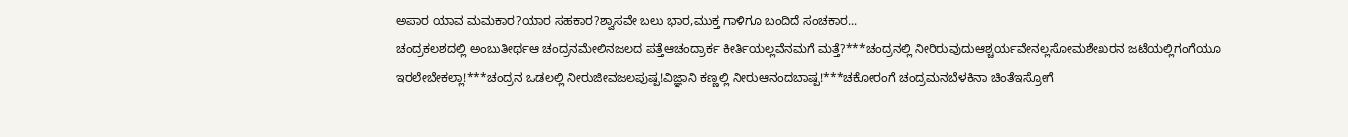ಅಪಾರ ಯಾವ ಮಮಕಾರ?ಯಾರ ಸಹಕಾರ?ಶ್ವಾಸವೇ ಬಲು ಭಾರ,ಮುಕ್ತ ಗಾಳಿಗೂ ಬಂದಿದೆ ಸಂಚಕಾರ...
ಚಂದ್ರಕಲಶದಲ್ಲಿ ಅಂಬುತೀರ್ಥಆ ಚಂದ್ರನಮೇಲಿನಜಲದ ಪತ್ತೆಆಚಂದ್ರಾರ್ಕ ಕೀರ್ತಿಯಲ್ಲವೆನಮಗೆ ಮತ್ತೆ?***ಚಂದ್ರನಲ್ಲಿ ನೀರಿರುವುದುಆಶ್ಚರ್ಯವೇನಲ್ಲಸೋಮಶೇಖರನ ಜಟೆಯಲ್ಲಿಗಂಗೆಯೂ ಇರಲೇಬೇಕಲ್ಲಾ!***ಚಂದ್ರನ ಒಡಲಲ್ಲಿ ನೀರುಜೀವಜಲಪುಷ್ಪ!ವಿಜ್ಞಾನಿ ಕಣ್ಣಲ್ಲಿ ನೀರುಆನಂದಬಾಷ್ಪ!***ಚಕೋರಂಗೆ ಚಂದ್ರಮನಬೆಳಕಿನಾ ಚಿಂತೆಇಸ್ರೋಗೆ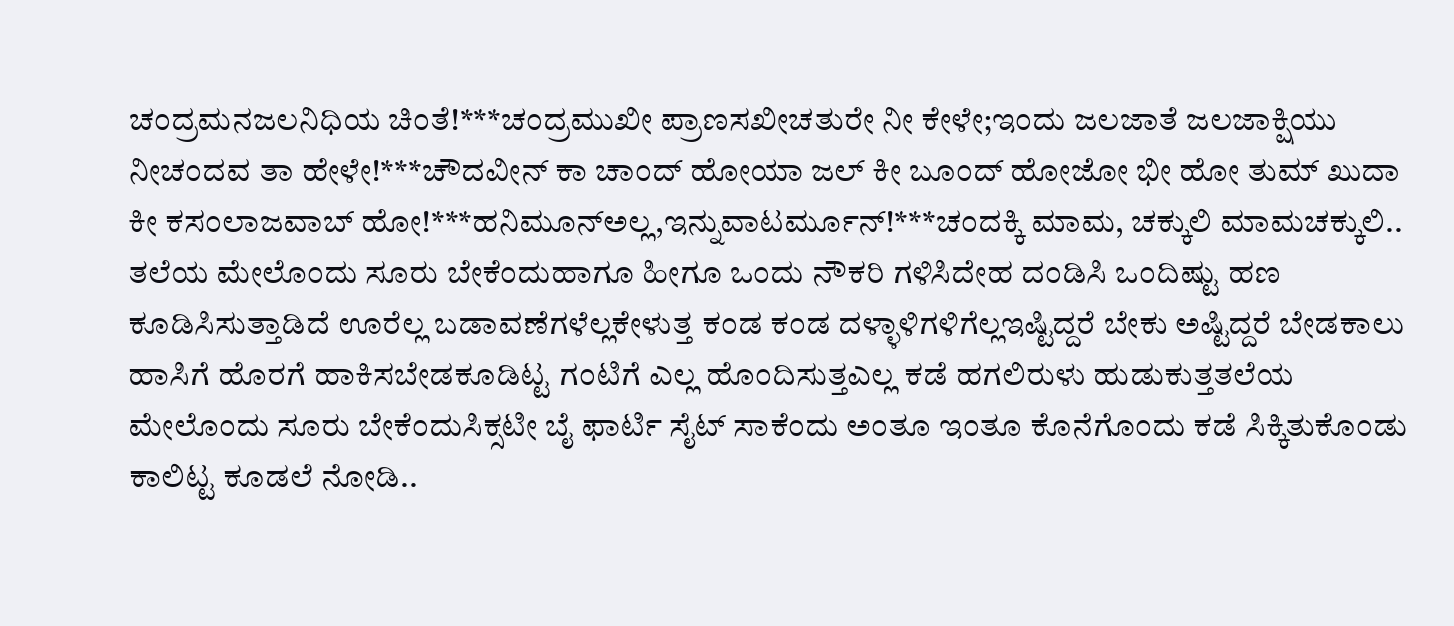ಚಂದ್ರಮನಜಲನಿಧಿಯ ಚಿಂತೆ!***ಚಂದ್ರಮುಖೀ ಪ್ರಾಣಸಖೀಚತುರೇ ನೀ ಕೇಳೇ;ಇಂದು ಜಲಜಾತೆ ಜಲಜಾಕ್ಷಿಯು ನೀಚಂದವ ತಾ ಹೇಳೇ!***ಚೌದವೀನ್ ಕಾ ಚಾಂದ್ ಹೋಯಾ ಜಲ್ ಕೀ ಬೂಂದ್ ಹೋಜೋ ಭೀ ಹೋ ತುಮ್ ಖುದಾ ಕೀ ಕಸಂಲಾಜವಾಬ್ ಹೋ!***ಹನಿಮೂನ್ಅಲ್ಲ,ಇನ್ನುವಾಟರ್ಮೂನ್!***ಚಂದಕ್ಕಿ ಮಾಮ, ಚಕ್ಕುಲಿ ಮಾಮಚಕ್ಕುಲಿ..
ತಲೆಯ ಮೇಲೊಂದು ಸೂರು ಬೇಕೆಂದುಹಾಗೂ ಹೀಗೂ ಒಂದು ನೌಕರಿ ಗಳಿಸಿದೇಹ ದಂಡಿಸಿ ಒಂದಿಷ್ಟು ಹಣ ಕೂಡಿಸಿಸುತ್ತಾಡಿದೆ ಊರೆಲ್ಲ ಬಡಾವಣೆಗಳೆಲ್ಲಕೇಳುತ್ತ ಕಂಡ ಕಂಡ ದಳ್ಳಾಳಿಗಳಿಗೆಲ್ಲಇಷ್ಟಿದ್ದರೆ ಬೇಕು ಅಷ್ಟಿದ್ದರೆ ಬೇಡಕಾಲು ಹಾಸಿಗೆ ಹೊರಗೆ ಹಾಕಿಸಬೇಡಕೂಡಿಟ್ಟ ಗಂಟಿಗೆ ಎಲ್ಲ ಹೊಂದಿಸುತ್ತಎಲ್ಲ ಕಡೆ ಹಗಲಿರುಳು ಹುಡುಕುತ್ತತಲೆಯ ಮೇಲೊಂದು ಸೂರು ಬೇಕೆಂದುಸಿಕ್ಸಟೀ ಬೈ ಫಾರ್ಟಿ ಸೈಟ್ ಸಾಕೆಂದು ಅಂತೂ ಇಂತೂ ಕೊನೆಗೊಂದು ಕಡೆ ಸಿಕ್ಕಿತುಕೊಂಡು ಕಾಲಿಟ್ಟ ಕೂಡಲೆ ನೋಡಿ..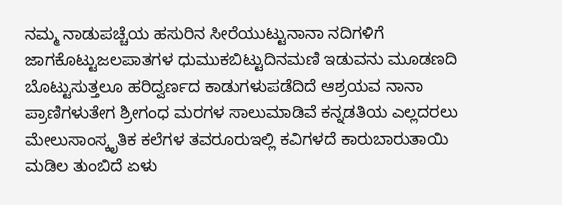ನಮ್ಮ ನಾಡುಪಚ್ಚೆಯ ಹಸುರಿನ ಸೀರೆಯುಟ್ಟುನಾನಾ ನದಿಗಳಿಗೆ ಜಾಗಕೊಟ್ಟುಜಲಪಾತಗಳ ಧುಮುಕಬಿಟ್ಟುದಿನಮಣಿ ಇಡುವನು ಮೂಡಣದಿ ಬೊಟ್ಟುಸುತ್ತಲೂ ಹರಿದ್ವರ್ಣದ ಕಾಡುಗಳುಪಡೆದಿದೆ ಆಶ್ರಯವ ನಾನಾ ಪ್ರಾಣಿಗಳುತೇಗ ಶ್ರೀಗಂಧ ಮರಗಳ ಸಾಲುಮಾಡಿವೆ ಕನ್ನಡತಿಯ ಎಲ್ಲದರಲು ಮೇಲುಸಾಂಸ್ಕೃತಿಕ ಕಲೆಗಳ ತವರೂರುಇಲ್ಲಿ ಕವಿಗಳದೆ ಕಾರುಬಾರುತಾಯಿ ಮಡಿಲ ತುಂಬಿದೆ ಏಳು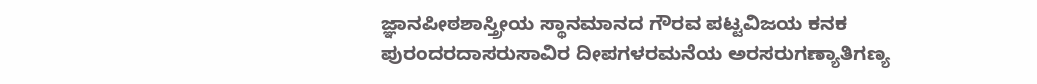ಜ್ಞಾನಪೀಠಶಾಸ್ತ್ರೀಯ ಸ್ಥಾನಮಾನದ ಗೌರವ ಪಟ್ಟವಿಜಯ ಕನಕ ಪುರಂದರದಾಸರುಸಾವಿರ ದೀಪಗಳರಮನೆಯ ಅರಸರುಗಣ್ಯಾತಿಗಣ್ಯ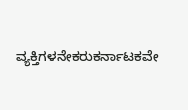ವ್ಯಕ್ತಿಗಳನೇಕರುಕರ್ನಾಟಕವೇ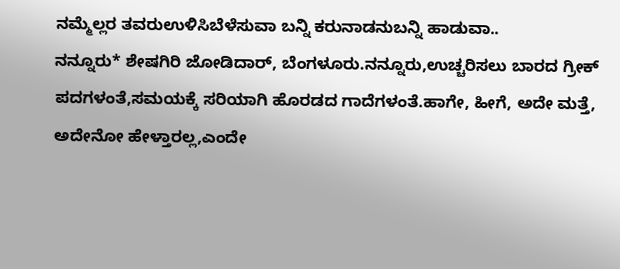ನಮ್ಮೆಲ್ಲರ ತವರುಉಳಿಸಿಬೆಳೆಸುವಾ ಬನ್ನಿ ಕರುನಾಡನುಬನ್ನಿ ಹಾಡುವಾ..
ನನ್ನೂರು* ಶೇಷಗಿರಿ ಜೋಡಿದಾರ್, ಬೆಂಗಳೂರು.ನನ್ನೂರು,ಉಚ್ಚರಿಸಲು ಬಾರದ ಗ್ರೀಕ್ ಪದಗಳಂತೆ,ಸಮಯಕ್ಕೆ ಸರಿಯಾಗಿ ಹೊರಡದ ಗಾದೆಗಳಂತೆ.ಹಾಗೇ, ಹೀಗೆ, ಅದೇ ಮತ್ತೆ, ಅದೇನೋ ಹೇಳ್ತಾರಲ್ಲ,ಎಂದೇ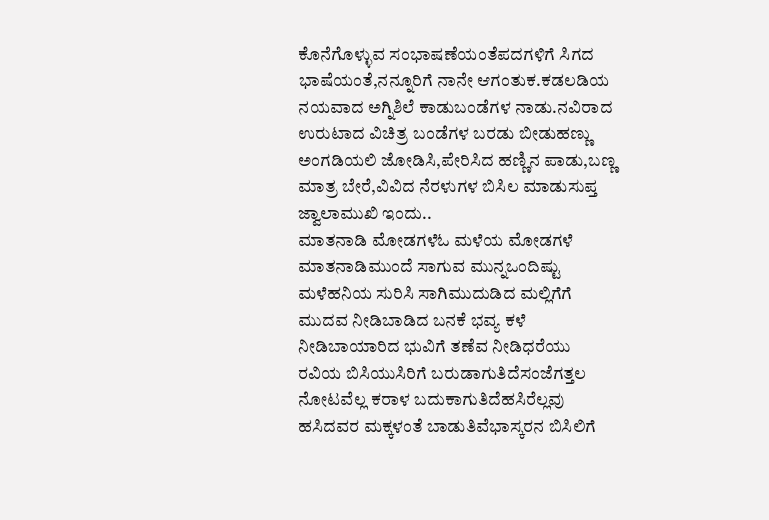ಕೊನೆಗೊಳ್ಳುವ ಸಂಭಾಷಣೆಯಂತೆಪದಗಳಿಗೆ ಸಿಗದ ಭಾಷೆಯಂತೆ,ನನ್ನೂರಿಗೆ ನಾನೇ ಆಗಂತುಕ.ಕಡಲಡಿಯ ನಯವಾದ ಅಗ್ನಿಶಿಲೆ ಕಾಡುಬಂಡೆಗಳ ನಾಡು.ನವಿರಾದ ಉರುಟಾದ ವಿಚಿತ್ರ ಬಂಡೆಗಳ ಬರಡು ಬೀಡುಹಣ್ಣು ಅಂಗಡಿಯಲಿ ಜೋಡಿಸಿ,ಪೇರಿಸಿದ ಹಣ್ಣಿನ ಪಾಡು,ಬಣ್ಣ ಮಾತ್ರ ಬೇರೆ,ವಿವಿದ ನೆರಳುಗಳ ಬಿಸಿಲ ಮಾಡುಸುಪ್ತ ಜ್ವಾಲಾಮುಖಿ ಇಂದು..
ಮಾತನಾಡಿ ಮೋಡಗಳೆಓ ಮಳೆಯ ಮೋಡಗಳೆ ಮಾತನಾಡಿಮುಂದೆ ಸಾಗುವ ಮುನ್ನಒಂದಿಷ್ಟು ಮಳೆಹನಿಯ ಸುರಿಸಿ ಸಾಗಿಮುದುಡಿದ ಮಲ್ಲಿಗೆಗೆ ಮುದವ ನೀಡಿಬಾಡಿದ ಬನಕೆ ಭವ್ಯ ಕಳೆ ನೀಡಿಬಾಯಾರಿದ ಭುವಿಗೆ ತಣೆವ ನೀಡಿಧರೆಯು ರವಿಯ ಬಿಸಿಯುಸಿರಿಗೆ ಬರುಡಾಗುತಿದೆಸಂಜೆಗತ್ತಲ ನೋಟವೆಲ್ಲ ಕರಾಳ ಬದುಕಾಗುತಿದೆಹಸಿರೆಲ್ಲವು ಹಸಿದವರ ಮಕ್ಕಳಂತೆ ಬಾಡುತಿವೆಭಾಸ್ಕರನ ಬಿಸಿಲಿಗೆ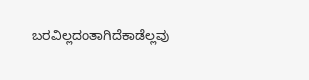ಬರವಿಲ್ಲದಂತಾಗಿದೆಕಾಡೆಲ್ಲವು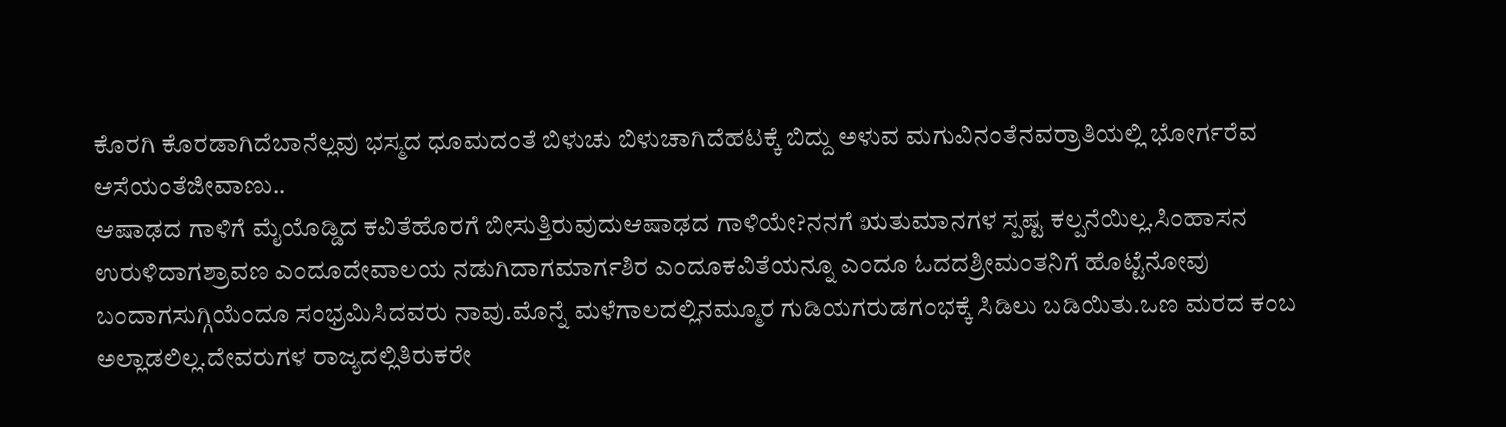ಕೊರಗಿ ಕೊರಡಾಗಿದೆಬಾನೆಲ್ಲವು ಭಸ್ಮದ ಧೂಮದಂತೆ ಬಿಳುಚು ಬಿಳುಚಾಗಿದೆಹಟಕ್ಕೆ ಬಿದ್ದು ಅಳುವ ಮಗುವಿನಂತೆನವರ್ರಾತಿಯಲ್ಲಿ ಭೋರ್ಗರೆವ ಆಸೆಯಂತೆಜೀವಾಣು..
ಆಷಾಢದ ಗಾಳಿಗೆ ಮೈಯೊಡ್ಡಿದ ಕವಿತೆಹೊರಗೆ ಬೀಸುತ್ತಿರುವುದುಆಷಾಢದ ಗಾಳಿಯೇ?ನನಗೆ ಋತುಮಾನಗಳ ಸ್ಪಷ್ಟ ಕಲ್ಪನೆಯಿಲ್ಲ.ಸಿಂಹಾಸನ ಉರುಳಿದಾಗಶ್ರಾವಣ ಎಂದೂದೇವಾಲಯ ನಡುಗಿದಾಗಮಾರ್ಗಶಿರ ಎಂದೂಕವಿತೆಯನ್ನೂ ಎಂದೂ ಓದದಶ್ರೀಮಂತನಿಗೆ ಹೊಟ್ಟೆನೋವು ಬಂದಾಗಸುಗ್ಗಿಯೆಂದೂ ಸಂಭ್ರಮಿಸಿದವರು ನಾವು.ಮೊನ್ನೆ ಮಳೆಗಾಲದಲ್ಲಿನಮ್ಮೂರ ಗುಡಿಯಗರುಡಗಂಭಕ್ಕೆ ಸಿಡಿಲು ಬಡಿಯಿತು.ಒಣ ಮರದ ಕಂಬ ಅಲ್ಲಾಡಲಿಲ್ಲ.ದೇವರುಗಳ ರಾಜ್ಯದಲ್ಲಿತಿರುಕರೇ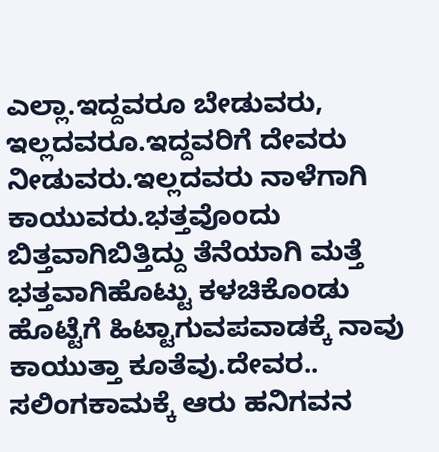ಎಲ್ಲಾ.ಇದ್ದವರೂ ಬೇಡುವರು, ಇಲ್ಲದವರೂ.ಇದ್ದವರಿಗೆ ದೇವರು ನೀಡುವರು.ಇಲ್ಲದವರು ನಾಳೆಗಾಗಿ ಕಾಯುವರು.ಭತ್ತವೊಂದು ಬಿತ್ತವಾಗಿಬಿತ್ತಿದ್ದು ತೆನೆಯಾಗಿ ಮತ್ತೆ ಭತ್ತವಾಗಿಹೊಟ್ಟು ಕಳಚಿಕೊಂಡು ಹೊಟ್ಟೆಗೆ ಹಿಟ್ಟಾಗುವಪವಾಡಕ್ಕೆ ನಾವು ಕಾಯುತ್ತಾ ಕೂತೆವು.ದೇವರ..
ಸಲಿಂಗಕಾಮಕ್ಕೆ ಆರು ಹನಿಗವನ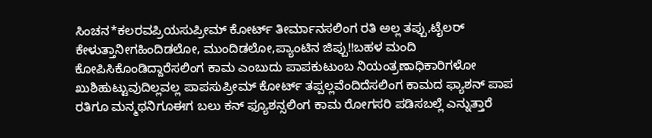ಸಿಂಚನ*ಕಲರವಪ್ರಿಯಸುಪ್ರೀಮ್ ಕೋರ್ಟ್ ತೀರ್ಮಾನಸಲಿಂಗ ರತಿ ಅಲ್ಲ ತಪ್ಪು,ಟೈಲರ್ ಕೇಳುತ್ತಾನೀಗಹಿಂದಿಡಲೋ, ಮುಂದಿಡಲೋ,ಪ್ಯಾಂಟಿನ ಜಿಪ್ಪು!!ಬಹಳ ಮಂದಿ ಕೋಪಿಸಿಕೊಂಡಿದ್ದಾರೆಸಲಿಂಗ ಕಾಮ ಎಂಬುದು ಪಾಪಕುಟುಂಬ ನಿಯಂತ್ರಣಾಧಿಕಾರಿಗಳೋ ಖುಶಿಹುಟ್ಟುವುದಿಲ್ಲವಲ್ಲ ಪಾಪಸುಪ್ರೀಮ್ ಕೋರ್ಟ್ ತಪ್ಪಲ್ಲವೆಂದಿದೆಸಲಿಂಗ ಕಾಮದ ಫ್ಯಾಶನ್ ಪಾಪ ರತಿಗೂ ಮನ್ಮಥನಿಗೂಈಗ ಬಲು ಕನ್ ಫ್ಯೂಶನ್ಸಲಿಂಗ ಕಾಮ ರೋಗಸರಿ ಪಡಿಸಬಲ್ಲೆ ಎನ್ನುತ್ತಾರೆ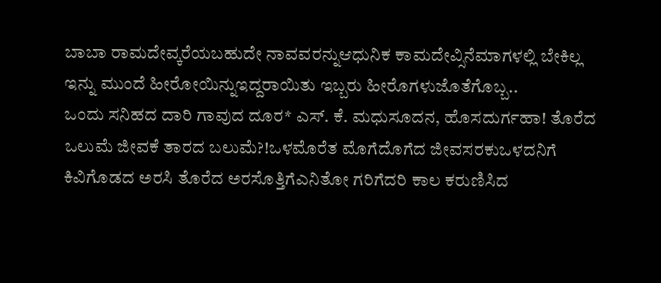ಬಾಬಾ ರಾಮದೇವ್ಕರೆಯಬಹುದೇ ನಾವವರನ್ನುಆಧುನಿಕ ಕಾಮದೇವ್ಸಿನೆಮಾಗಳಲ್ಲಿ ಬೇಕಿಲ್ಲ ಇನ್ನು ಮುಂದೆ ಹೀರೋಯಿನ್ನುಇದ್ದರಾಯಿತು ಇಬ್ಬರು ಹೀರೊಗಳುಜೊತೆಗೊಬ್ಬ..
ಒಂದು ಸನಿಹದ ದಾರಿ ಗಾವುದ ದೂರ* ಎಸ್. ಕೆ. ಮಧುಸೂದನ, ಹೊಸದುರ್ಗಹಾ! ತೊರೆದ ಒಲುಮೆ ಜೀವಕೆ ತಾರದ ಬಲುಮೆ?!ಒಳಮೊರೆತ ಮೊಗೆದೊಗೆದ ಜೀವಸರಕುಒಳದನಿಗೆ ಕಿವಿಗೊಡದ ಅರಸಿ ತೊರೆದ ಅರಸೊತ್ತಿಗೆಎನಿತೋ ಗರಿಗೆದರಿ ಕಾಲ ಕರುಣಿಸಿದ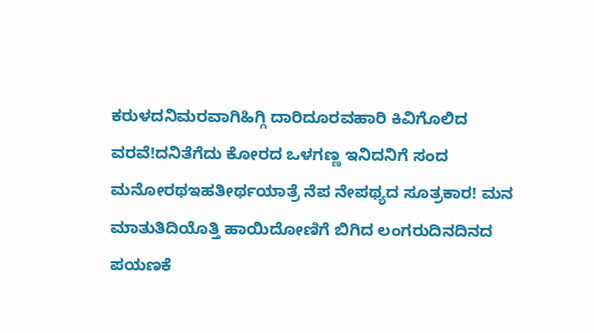ಕರುಳದನಿಮರವಾಗಿಹಿಗ್ಗಿ ದಾರಿದೂರವಹಾರಿ ಕಿವಿಗೊಲಿದ ವರವೆ!ದನಿತೆಗೆದು ಕೋರದ ಒಳಗಣ್ಣ ಇನಿದನಿಗೆ ಸಂದ ಮನೋರಥಇಹತೀರ್ಥಯಾತ್ರೆ ನೆಪ ನೇಪಥ್ಯದ ಸೂತ್ರಕಾರ! ಮನ ಮಾತುತಿದಿಯೊತ್ತಿ ಹಾಯಿದೋಣಿಗೆ ಬಿಗಿದ ಲಂಗರುದಿನದಿನದ ಪಯಣಕೆ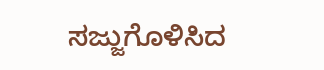ಸಜ್ಜುಗೊಳಿಸಿದ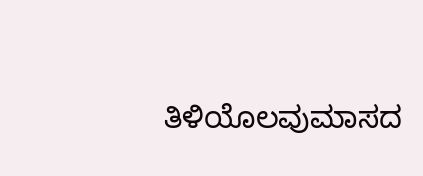ತಿಳಿಯೊಲವುಮಾಸದ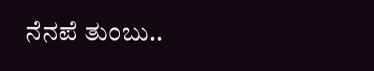ನೆನಪೆ ತುಂಬು..